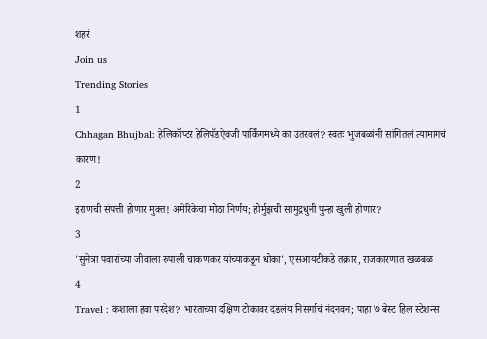शहरं
Join us
Trending Stories
1
Chhagan Bhujbal: हेलिकॉप्टर हेलिपॅडऐवजी पार्किंगमध्ये का उतरवलं? स्वतः भुजबळांनी सांगितलं त्यामागचं कारण!
2
इराणची संपत्ती होणार मुक्त! अमेरिकेचा मोठा निर्णय; होर्मुझची सामुद्रधुनी पुन्हा खुली होणार?
3
'सुनेत्रा पवारांच्या जीवाला रुपाली चाकणकर यांच्याकडून धोका', एसआयटीकडे तक्रार, राजकारणात खळबळ
4
Travel : कशाला हवा परदेश? भारताच्या दक्षिण टोकावर दडलंय निसर्गाचं नंदनवन; पाहा ७ बेस्ट हिल स्टेशन्स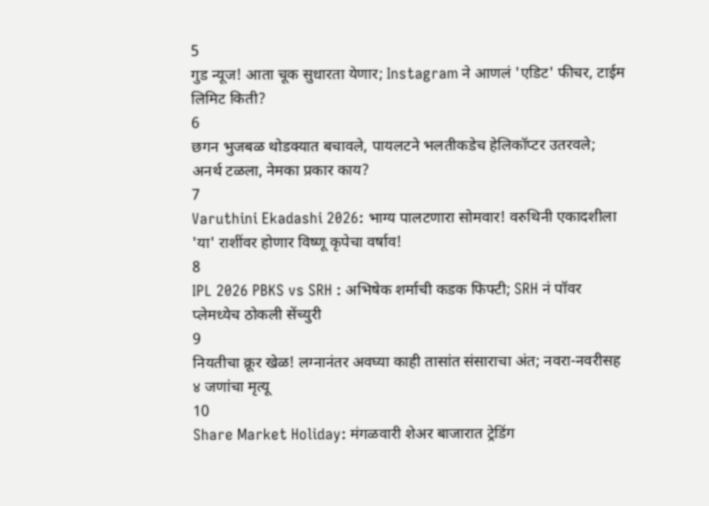5
गुड न्यूज! आता चूक सुधारता येणार; Instagram ने आणलं 'एडिट' फीचर, टाईम लिमिट किती?
6
छगन भुजबळ थोडक्यात बचावले, पायलटने भलतीकडेच हेलिकॉप्टर उतरवले; अनर्थ टळला, नेमका प्रकार काय?
7
Varuthini Ekadashi 2026: भाग्य पालटणारा सोमवार! वरुथिनी एकादशीला 'या' राशींवर होणार विष्णू कृपेचा वर्षाव!
8
IPL 2026 PBKS vs SRH : अभिषेक शर्माची कडक फिफ्टी; SRH नं पॉवर प्लेमध्येच ठोकली सेंच्युरी
9
नियतीचा क्रूर खेळ! लग्नानंतर अवघ्या काही तासांत संसाराचा अंत; नवरा-नवरीसह ४ जणांचा मृत्यू
10
Share Market Holiday: मंगळवारी शेअर बाजारात ट्रेडिंग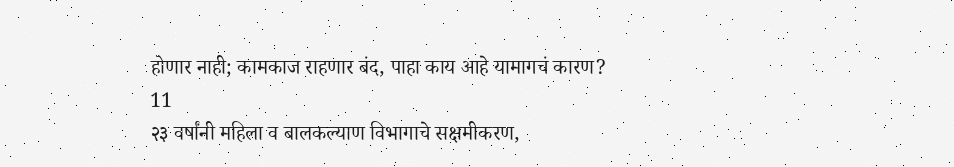होणार नाही; कामकाज राहणार बंद, पाहा काय आहे यामागचं कारण?
11
२३ वर्षांनी महिला व बालकल्याण विभागाचे सक्षमीकरण,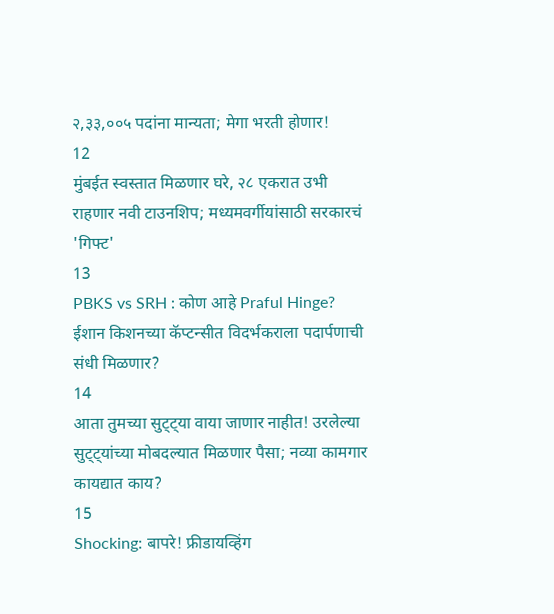२,३३,००५ पदांना मान्यता; मेगा भरती होणार!
12
मुंबईत स्वस्तात मिळणार घरे, २८ एकरात उभी राहणार नवी टाउनशिप; मध्यमवर्गीयांसाठी सरकारचं 'गिफ्ट'
13
PBKS vs SRH : कोण आहे Praful Hinge? ईशान किशनच्या कॅप्टन्सीत विदर्भकराला पदार्पणाची संधी मिळणार?
14
आता तुमच्या सुट्ट्या वाया जाणार नाहीत! उरलेल्या सुट्ट्यांच्या मोबदल्यात मिळणार पैसा; नव्या कामगार कायद्यात काय?
15
Shocking: बापरे! फ्रीडायव्हिंग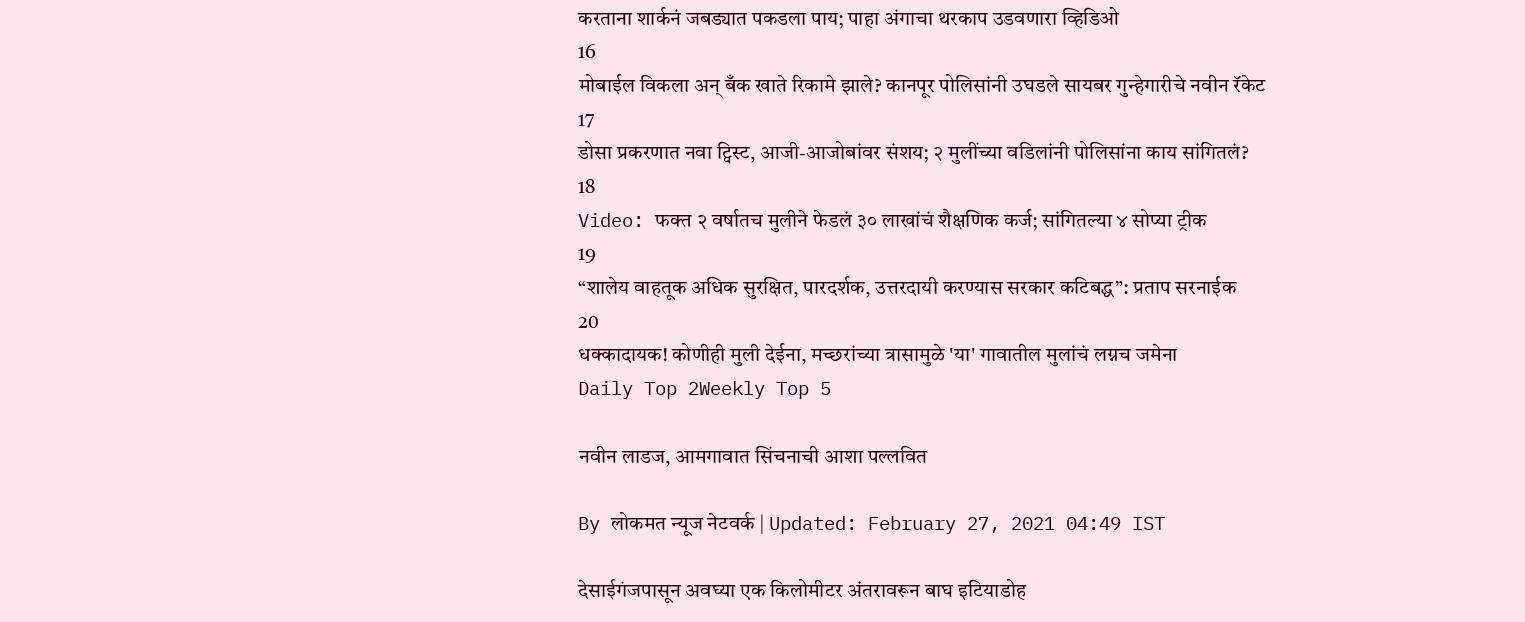करताना शार्कनं जबड्यात पकडला पाय; पाहा अंगाचा थरकाप उडवणारा व्हिडिओ
16
मोबाईल विकला अन् बँक खाते रिकामे झाले? कानपूर पोलिसांनी उघडले सायबर गुन्हेगारीचे नवीन रॅकेट
17
डोसा प्रकरणात नवा ट्विस्ट, आजी-आजोबांवर संशय; २ मुलींच्या वडिलांनी पोलिसांना काय सांगितलं?
18
Video: फक्त २ वर्षातच मुलीने फेडलं ३० लाखांचं शैक्षणिक कर्ज; सांगितल्या ४ सोप्या ट्रीक
19
“शालेय वाहतूक अधिक सुरक्षित, पारदर्शक, उत्तरदायी करण्यास सरकार कटिबद्ध”: प्रताप सरनाईक
20
धक्कादायक! कोणीही मुली देईना, मच्छरांच्या त्रासामुळे 'या' गावातील मुलांचं लग्नच जमेना
Daily Top 2Weekly Top 5

नवीन लाडज, आमगावात सिंचनाची आशा पल्लवित

By लोकमत न्यूज नेटवर्क | Updated: February 27, 2021 04:49 IST

देसाईगंजपासून अवघ्या एक किलोमीटर अंतरावरून बाघ इटियाडोह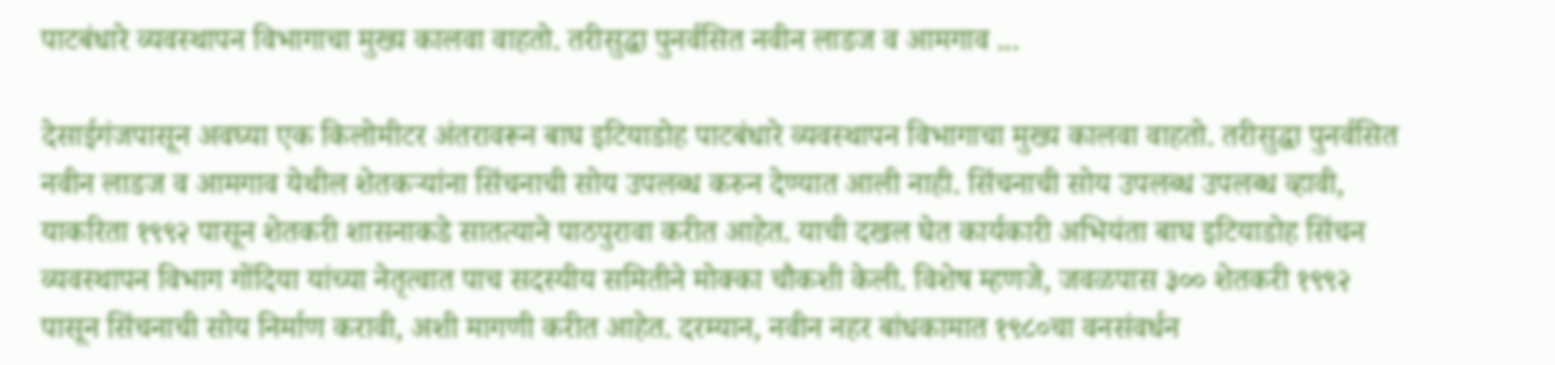पाटबंधारे व्यवस्थापन विभागाचा मुख्य कालवा वाहतो. तरीसुद्धा पुनर्वसित नवीन लाडज व आमगाव ...

देसाईगंजपासून अवघ्या एक किलोमीटर अंतरावरून बाघ इटियाडोह पाटबंधारे व्यवस्थापन विभागाचा मुख्य कालवा वाहतो. तरीसुद्धा पुनर्वसित नवीन लाडज व आमगाव येथील शेतकऱ्यांना सिंचनाची सोय उपलब्ध करुन देण्यात आली नाही. सिंचनाची सोय उपलब्ध उपलब्ध व्हावी, याकरिता १९९२ पासून शेतकरी शासनाकडे सातत्याने पाठपुरावा करीत आहेत. याची दखल घेत कार्यकारी अभियंता बाघ इटियाडोह सिंचन व्यवस्थापन विभाग गोंदिया यांच्या नेतृत्वात पाच सदस्यीय समितीने मोक्का चौकशी केली. विशेष म्हणजे, जवळपास ३०० शेतकरी १९९२ पासून सिंचनाची सोय निर्माण करावी, अशी मागणी करीत आहेत. दरम्यान, नवीन नहर बांधकामात १९८०चा वनसंवर्धन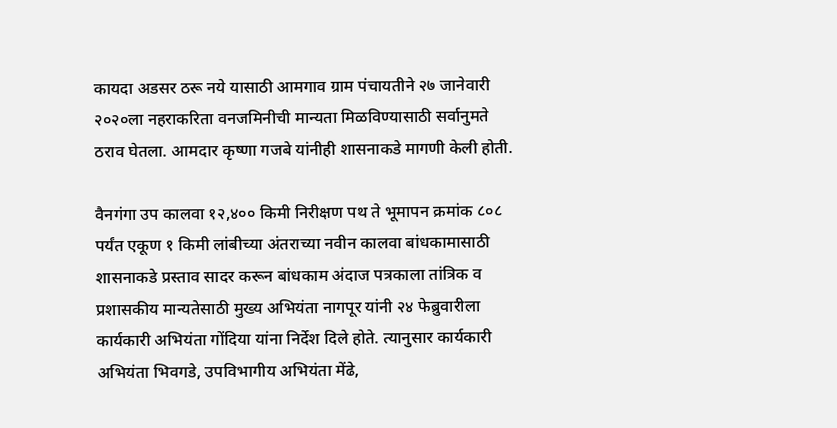कायदा अडसर ठरू नये यासाठी आमगाव ग्राम पंचायतीने २७ जानेवारी २०२०ला नहराकरिता वनजमिनीची मान्यता मिळविण्यासाठी सर्वानुमते ठराव घेतला. आमदार कृष्णा गजबे यांनीही शासनाकडे मागणी केली होती.

वैनगंगा उप कालवा १२,४०० किमी निरीक्षण पथ ते भूमापन क्रमांक ८०८ पर्यंत एकूण १ किमी लांबीच्या अंतराच्या नवीन कालवा बांधकामासाठी शासनाकडे प्रस्ताव सादर करून बांधकाम अंदाज पत्रकाला तांत्रिक व प्रशासकीय मान्यतेसाठी मुख्य अभियंता नागपूर यांनी २४ फेब्रुवारीला कार्यकारी अभियंता गोंदिया यांना निर्देश दिले होते. त्यानुसार कार्यकारी अभियंता भिवगडे, उपविभागीय अभियंता मेंढे,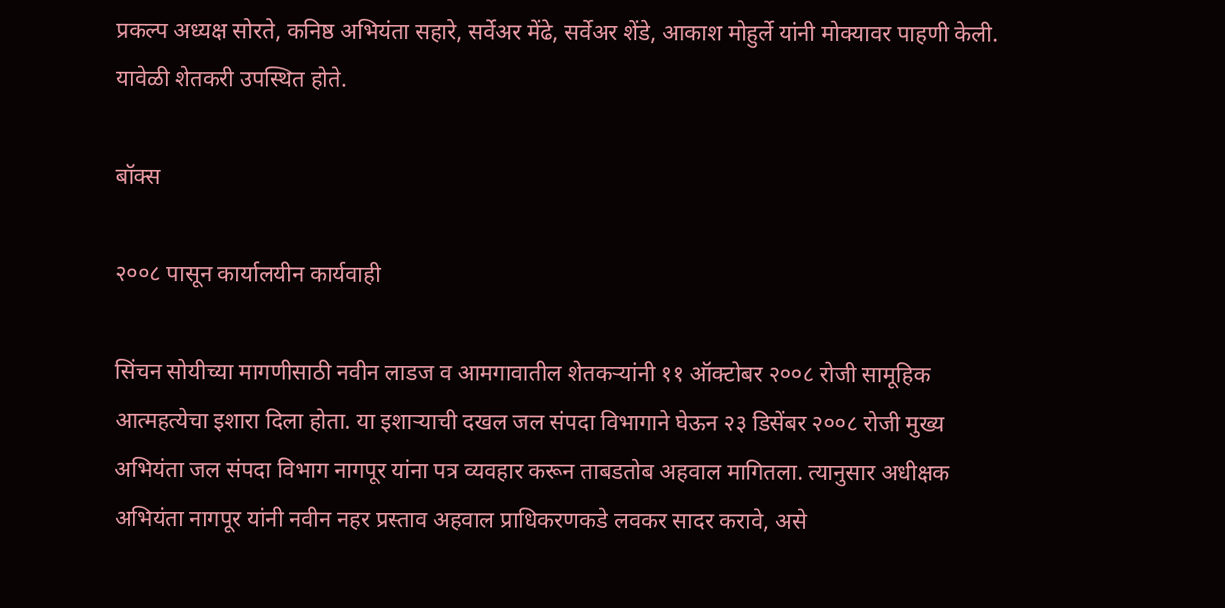प्रकल्प अध्यक्ष सोरते, कनिष्ठ अभियंता सहारे, सर्वेअर मेंढे, सर्वेअर शेंडे, आकाश मोहुर्ले यांनी मोक्यावर पाहणी केली. यावेळी शेतकरी उपस्थित होते.

बॉक्स

२००८ पासून कार्यालयीन कार्यवाही

सिंचन सोयीच्या मागणीसाठी नवीन लाडज व आमगावातील शेतकऱ्यांनी ११ ऑक्टोबर २००८ रोजी सामूहिक आत्महत्येचा इशारा दिला होता. या इशाऱ्याची दखल जल संपदा विभागाने घेऊन २३ डिसेंबर २००८ रोजी मुख्य अभियंता जल संपदा विभाग नागपूर यांना पत्र व्यवहार करून ताबडतोब अहवाल मागितला. त्यानुसार अधीक्षक अभियंता नागपूर यांनी नवीन नहर प्रस्ताव अहवाल प्राधिकरणकडे लवकर सादर करावे, असे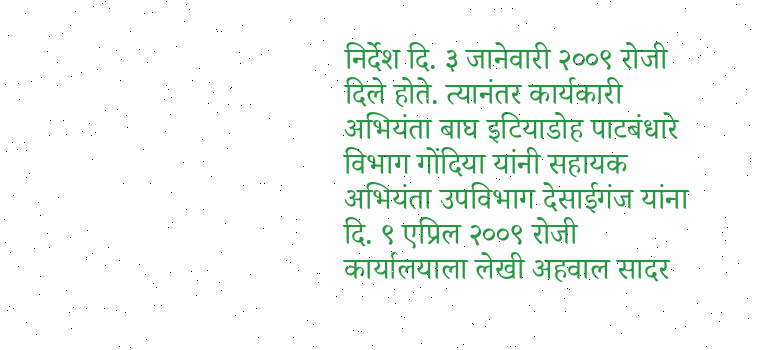निर्देश दि. ३ जानेवारी २००९ रोजी दिले होते. त्यानंतर कार्यकारी अभियंता बाघ इटियाडोह पाटबंधारे विभाग गोंदिया यांनी सहायक अभियंता उपविभाग देसाईगंज यांना दि. ९ एप्रिल २००९ रोजी कार्यालयाला लेखी अहवाल सादर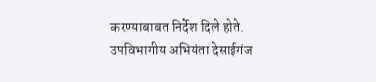करण्याबाबत निर्देश दिले होते. उपविभागीय अभियंता देसाईगंज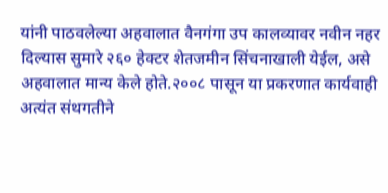यांनी पाठवलेल्या अहवालात वैनगंगा उप कालव्यावर नवीन नहर दिल्यास सुमारे २६० हेक्टर शेतजमीन सिंचनाखाली येईल, असे अहवालात मान्य केले होते.२००८ पासून या प्रकरणात कार्यवाही अत्यंत संथगतीने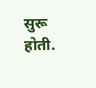सुरू होती.